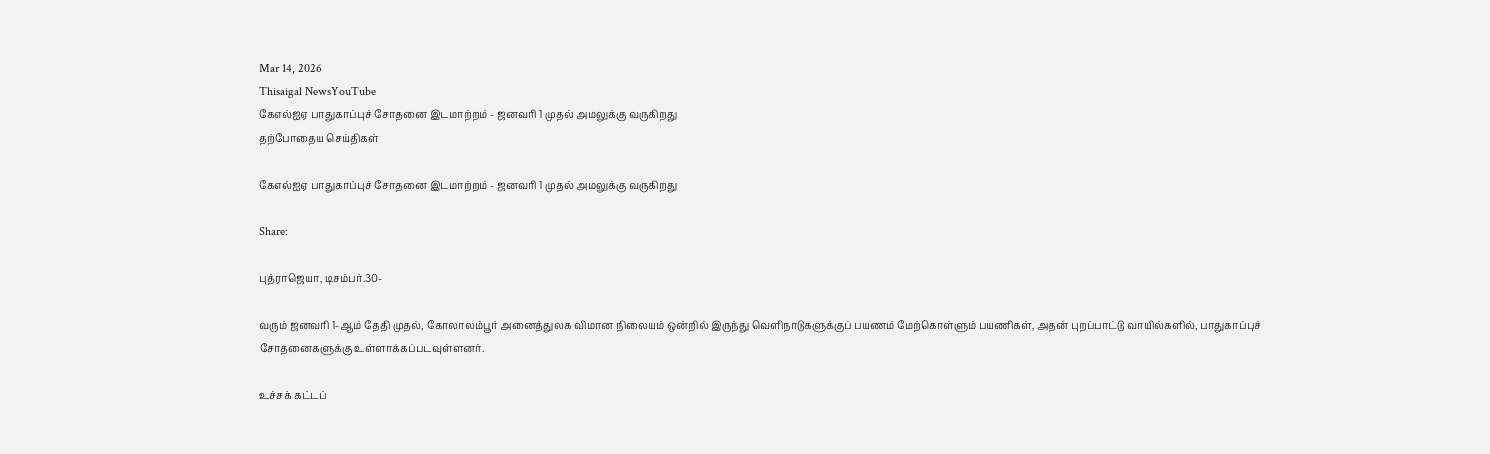Mar 14, 2026
Thisaigal NewsYouTube
கேஎல்ஐஏ பாதுகாப்புச் சோதனை இடமாற்றம் - ஜனவரி 1 முதல் அமலுக்கு வருகிறது
தற்போதைய செய்திகள்

கேஎல்ஐஏ பாதுகாப்புச் சோதனை இடமாற்றம் - ஜனவரி 1 முதல் அமலுக்கு வருகிறது

Share:

புத்ராஜெயா, டிசம்பர்.30-

வரும் ஜனவரி 1-ஆம் தேதி முதல், கோலாலம்பூர் அனைத்துலக விமான நிலையம் ஒன்றில் இருந்து வெளிநாடுகளுக்குப் பயணம் மேற்கொள்ளும் பயணிகள், அதன் புறப்பாட்டு வாயில்களில், பாதுகாப்புச் சோதனைகளுக்கு உள்ளாக்கப்படவுள்ளனர்.

உச்சக் கட்டப்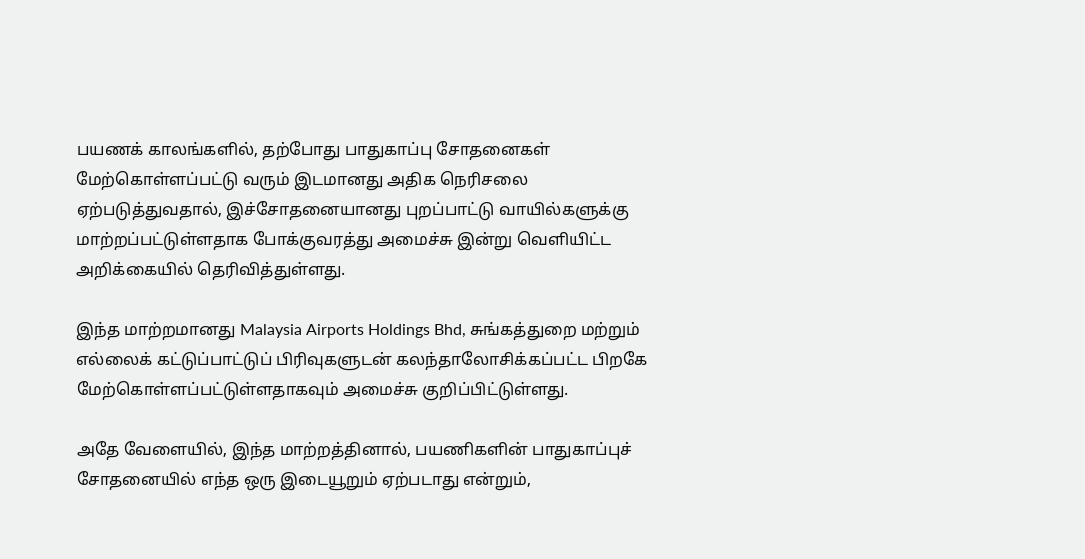பயணக் காலங்களில், தற்போது பாதுகாப்பு சோதனைகள் மேற்கொள்ளப்பட்டு வரும் இடமானது அதிக நெரிசலை ஏற்படுத்துவதால், இச்சோதனையானது புறப்பாட்டு வாயில்களுக்கு மாற்றப்பட்டுள்ளதாக போக்குவரத்து அமைச்சு இன்று வெளியிட்ட அறிக்கையில் தெரிவித்துள்ளது.

இந்த மாற்றமானது Malaysia Airports Holdings Bhd, சுங்கத்துறை மற்றும் எல்லைக் கட்டுப்பாட்டுப் பிரிவுகளுடன் கலந்தாலோசிக்கப்பட்ட பிறகே மேற்கொள்ளப்பட்டுள்ளதாகவும் அமைச்சு குறிப்பிட்டுள்ளது.

அதே வேளையில், இந்த மாற்றத்தினால், பயணிகளின் பாதுகாப்புச் சோதனையில் எந்த ஒரு இடையூறும் ஏற்படாது என்றும்,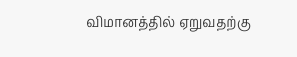விமானத்தில் ஏறுவதற்கு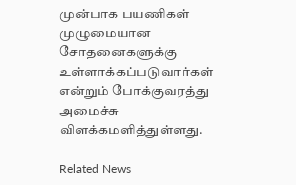முன்பாக பயணிகள் முழுமையான சோதனைகளுக்கு உள்ளாக்கப்படுவார்கள் என்றும் போக்குவரத்து அமைச்சு விளக்கமளித்துள்ளது.

Related News